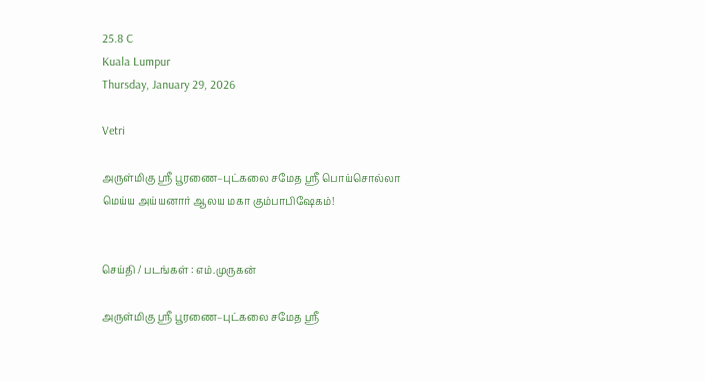25.8 C
Kuala Lumpur
Thursday, January 29, 2026

Vetri

அருள்மிகு ஸ்ரீ பூரணை–புட்கலை சமேத ஸ்ரீ பொய்சொல்லா மெய்ய அய்யனார் ஆலய மகா கும்பாபிஷேகம்!


செய்தி / படங்கள் : எம்.முருகன்

அருள்மிகு ஸ்ரீ பூரணை–புட்கலை சமேத ஸ்ரீ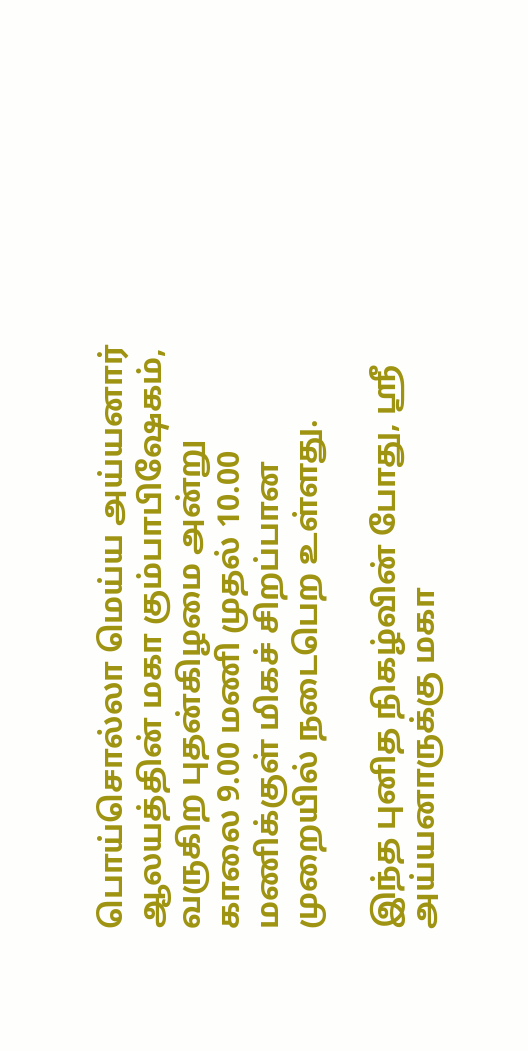பொய்சொல்லா மெய்ய அய்யனார் ஆலயத்தின் மகா கும்பாபிஷேகம், வருகிற புதன்கிழமை அன்று காலை 9.00 மணி முதல் 10.00 மணிக்குள் மிகச் சிறப்பான முறையில் நடைபெற உள்ளது.

இந்த புனித நிகழ்வின் போது, ஸ்ரீ அய்யனாருக்கு மகா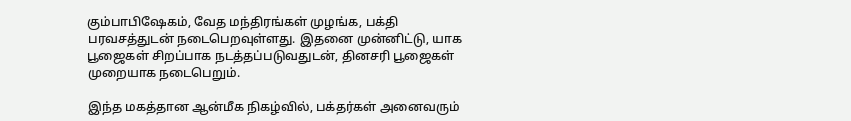கும்பாபிஷேகம், வேத மந்திரங்கள் முழங்க, பக்தி பரவசத்துடன் நடைபெறவுள்ளது. இதனை முன்னிட்டு, யாக பூஜைகள் சிறப்பாக நடத்தப்படுவதுடன், தினசரி பூஜைகள் முறையாக நடைபெறும்.

இந்த மகத்தான ஆன்மீக நிகழ்வில், பக்தர்கள் அனைவரும்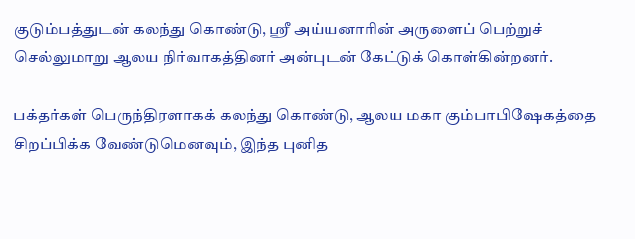குடும்பத்துடன் கலந்து கொண்டு, ஸ்ரீ அய்யனாரின் அருளைப் பெற்றுச் செல்லுமாறு ஆலய நிர்வாகத்தினர் அன்புடன் கேட்டுக் கொள்கின்றனர்.

பக்தர்கள் பெருந்திரளாகக் கலந்து கொண்டு, ஆலய மகா கும்பாபிஷேகத்தை சிறப்பிக்க வேண்டுமெனவும், இந்த புனித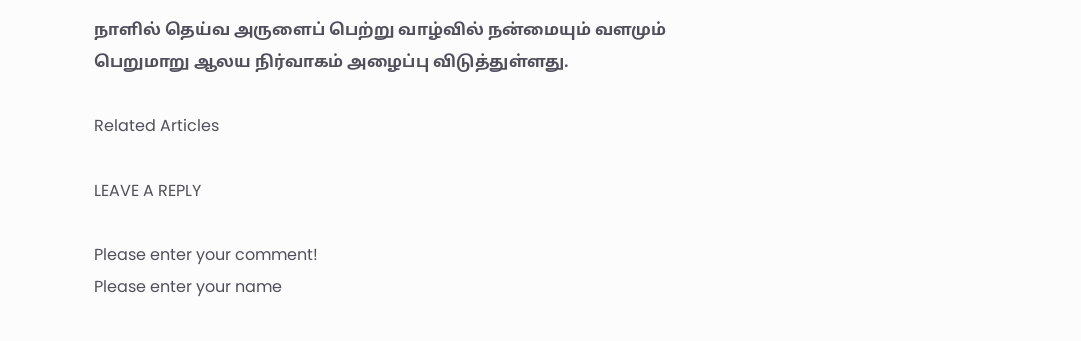நாளில் தெய்வ அருளைப் பெற்று வாழ்வில் நன்மையும் வளமும் பெறுமாறு ஆலய நிர்வாகம் அழைப்பு விடுத்துள்ளது.

Related Articles

LEAVE A REPLY

Please enter your comment!
Please enter your name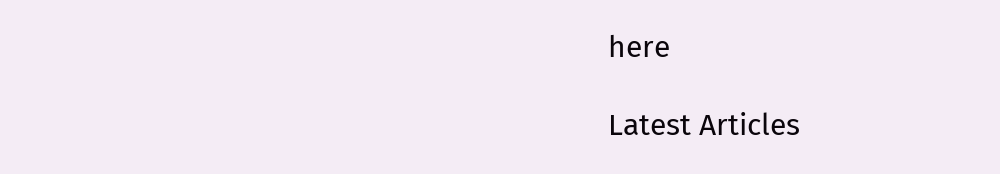here

Latest Articles